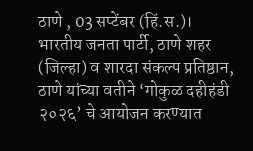ठाणे , 03 सप्टेंबर (हिं.स.)। भारतीय जनता पार्टी, ठाणे शहर (जिल्हा) व शारदा संकल्प प्रतिष्ठान, ठाणे यांच्या वतीने ‘गोकुळ दहीहंडी २०२६’ चे आयोजन करण्यात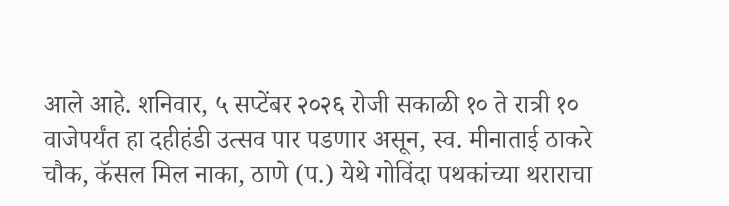आले आहे. शनिवार, ५ सप्टेंबर २०२६ रोजी सकाळी १० ते रात्री १० वाजेपर्यंत हा दहीहंडी उत्सव पार पडणार असून, स्व. मीनाताई ठाकरे चौक, कॅसल मिल नाका, ठाणे (प.) येथे गोविंदा पथकांच्या थराराचा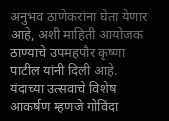अनुभव ठाणेकरांना घेता येणार आहे, अशी माहिती आयोजक ठाण्याचे उपमहपौर कृष्णा पाटील यांनी दिली आहे.
यंदाच्या उत्सवाचे विशेष आकर्षण म्हणजे गोविंदा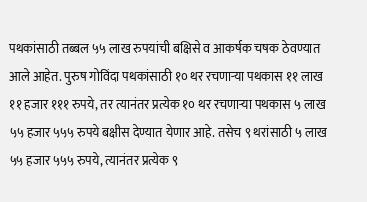पथकांसाठी तब्बल ५५ लाख रुपयांची बक्षिसे व आकर्षक चषक ठेवण्यात आले आहेत. पुरुष गोविंदा पथकांसाठी १० थर रचणाऱ्या पथकास ११ लाख ११ हजार १११ रुपये, तर त्यानंतर प्रत्येक १० थर रचणाऱ्या पथकास ५ लाख ५५ हजार ५५५ रुपये बक्षीस देण्यात येणार आहे. तसेच ९ थरांसाठी ५ लाख ५५ हजार ५५५ रुपये, त्यानंतर प्रत्येक ९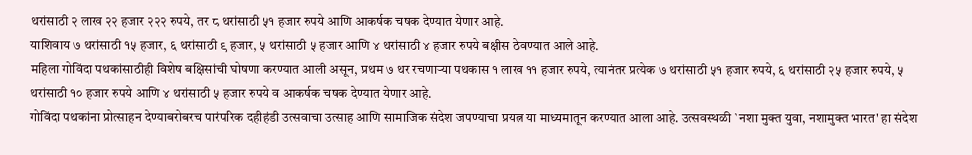थरांसाठी २ लाख २२ हजार २२२ रुपये, तर ८ थरांसाठी ५१ हजार रुपये आणि आकर्षक चषक देण्यात येणार आहे.
याशिवाय ७ थरांसाठी १५ हजार, ६ थरांसाठी ९ हजार, ५ थरांसाठी ५ हजार आणि ४ थरांसाठी ४ हजार रुपये बक्षीस ठेवण्यात आले आहे.
महिला गोविंदा पथकांसाठीही विशेष बक्षिसांची घोषणा करण्यात आली असून, प्रथम ७ थर रचणाऱ्या पथकास १ लाख ११ हजार रुपये, त्यानंतर प्रत्येक ७ थरांसाठी ५१ हजार रुपये, ६ थरांसाठी २५ हजार रुपये, ५ थरांसाठी १० हजार रुपये आणि ४ थरांसाठी ५ हजार रुपये व आकर्षक चषक देण्यात येणार आहे.
गोविंदा पथकांना प्रोत्साहन देण्याबरोबरच पारंपरिक दहीहंडी उत्सवाचा उत्साह आणि सामाजिक संदेश जपण्याचा प्रयत्न या माध्यमातून करण्यात आला आहे. उत्सवस्थळी `नशा मुक्त युवा, नशामुक्त भारत' हा संदेश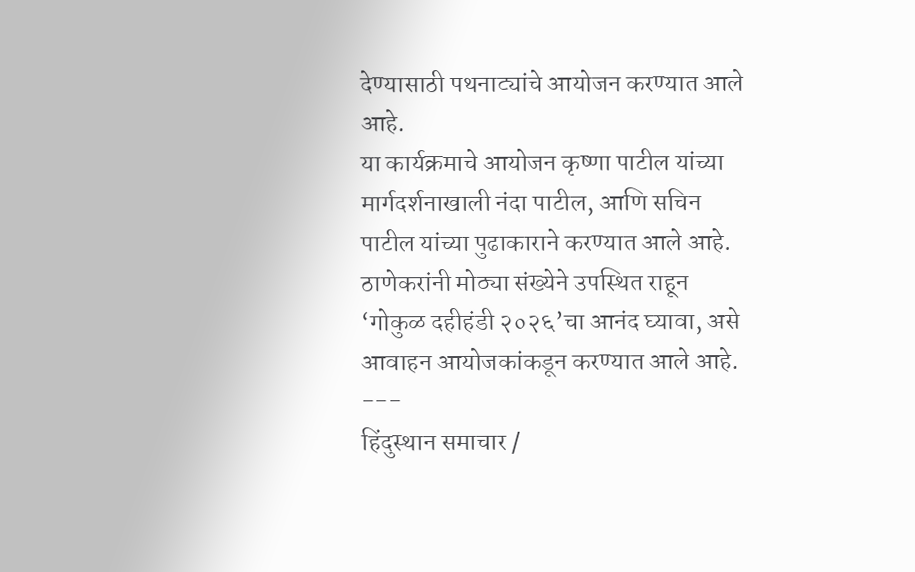देण्यासाठी पथनाट्यांचे आयोजन करण्यात आले आहे.
या कार्यक्रमाचे आयोजन कृष्णा पाटील यांच्या मार्गदर्शनाखाली नंदा पाटील, आणि सचिन पाटील यांच्या पुढाकाराने करण्यात आले आहे. ठाणेकरांनी मोठ्या संख्येने उपस्थित राहून ‘गोकुळ दहीहंडी २०२६’चा आनंद घ्यावा, असे आवाहन आयोजकांकडून करण्यात आले आहे.
---
हिंदुस्थान समाचार /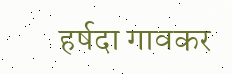हर्षदा गावकर